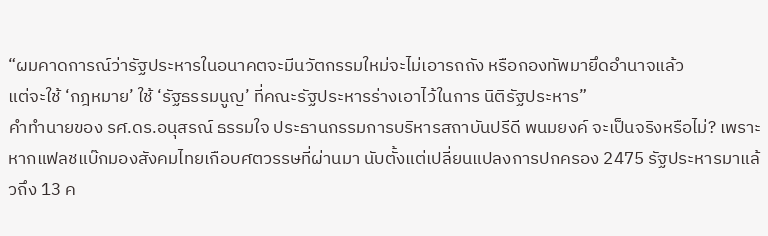“ผมคาดการณ์ว่ารัฐประหารในอนาคตจะมีนวัตกรรมใหม่จะไม่เอารถถัง หรือกองทัพมายึดอำนาจแล้ว
แต่จะใช้ ‘กฎหมาย’ ใช้ ‘รัฐธรรมนูญ’ ที่คณะรัฐประหารร่างเอาไว้ในการ นิติรัฐประหาร”
คำทำนายของ รศ.ดร.อนุสรณ์ ธรรมใจ ประธานกรรมการบริหารสถาบันปรีดี พนมยงค์ จะเป็นจริงหรือไม่? เพราะหากแฟลชแบ๊กมองสังคมไทยเกือบศตวรรษที่ผ่านมา นับตั้งแต่เปลี่ยนแปลงการปกครอง 2475 รัฐประหารมาแล้วถึง 13 ค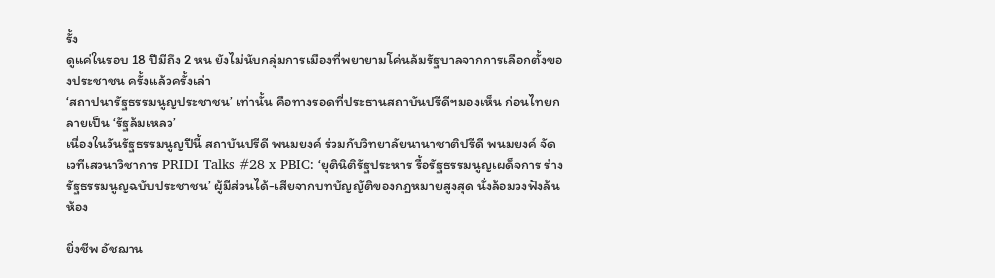รั้ง
ดูแค่ในรอบ 18 ปีมีถึง 2 หน ยังไม่นับกลุ่มการเมืองที่พยายามโค่นล้มรัฐบาลจากการเลือกตั้งของประชาชน ครั้งแล้วครั้งเล่า
‘สถาปนารัฐธรรมนูญประชาชน’ เท่านั้น คือทางรอดที่ประธานสถาบันปรีดีฯมองเห็น ก่อนไทยกลายเป็น ‘รัฐล้มเหลว’
เนื่องในวันรัฐธรรมนูญปีนี้ สถาบันปรีดี พนมยงค์ ร่วมกับวิทยาลัยนานาชาติปรีดี พนมยงค์ จัดเวทีเสวนาวิชาการ PRIDI Talks #28 x PBIC: ‘ยุตินิติรัฐประหาร รื้อรัฐธรรมนูญเผด็จการ ร่างรัฐธรรมนูญฉบับประชาชน’ ผู้มีส่วนได้-เสียจากบทบัญญัติของกฎหมายสูงสุด นั่งล้อมวงฟังล้นห้อง

ยิ่งชีพ อัชฌาน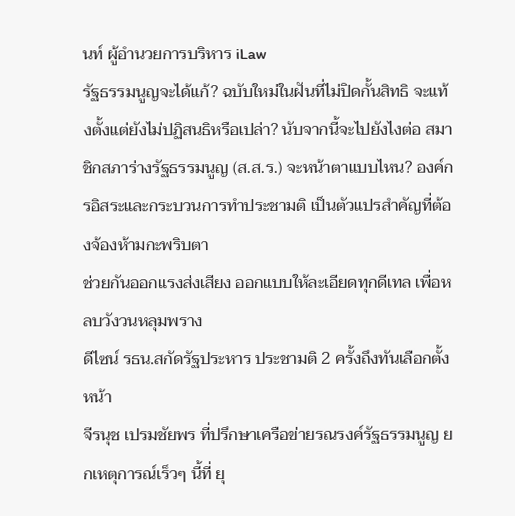นท์ ผู้อำนวยการบริหาร iLaw
รัฐธรรมนูญจะได้แก้? ฉบับใหม่ในฝันที่ไม่ปิดกั้นสิทธิ จะแท้งตั้งแต่ยังไม่ปฏิสนธิหรือเปล่า? นับจากนี้จะไปยังไงต่อ สมาชิกสภาร่างรัฐธรรมนูญ (ส.ส.ร.) จะหน้าตาแบบไหน? องค์กรอิสระและกระบวนการทำประชามติ เป็นตัวแปรสำคัญที่ต้องจ้องห้ามกะพริบตา
ช่วยกันออกแรงส่งเสียง ออกแบบให้ละเอียดทุกดีเทล เพื่อหลบวังวนหลุมพราง
ดีไซน์ รธน.สกัดรัฐประหาร ประชามติ 2 ครั้งถึงทันเลือกตั้งหน้า
จีรนุช เปรมชัยพร ที่ปรึกษาเครือข่ายรณรงค์รัฐธรรมนูญ ยกเหตุการณ์เร็วๆ นี้ที่ ยุ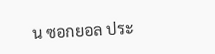น ซอกยอล ประ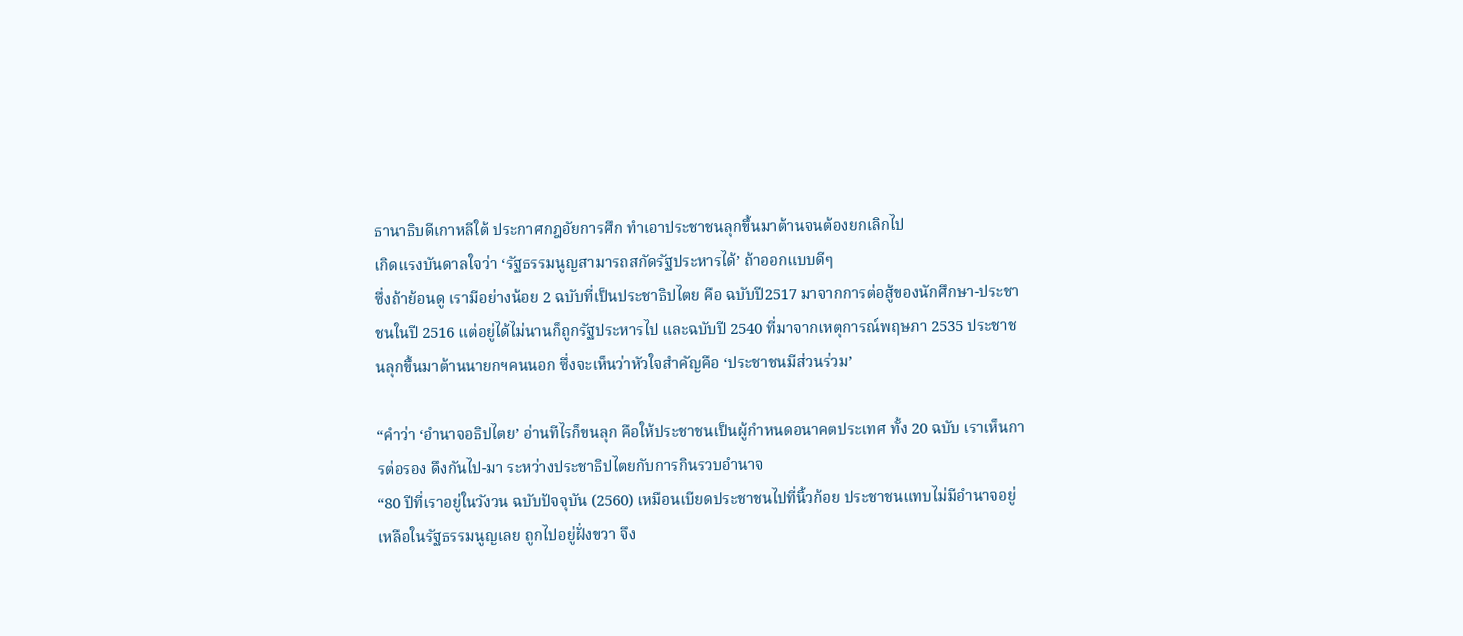ธานาธิบดีเกาหลีใต้ ประกาศกฎอัยการศึก ทำเอาประชาชนลุกขึ้นมาต้านจนต้องยกเลิกไป
เกิดแรงบันดาลใจว่า ‘รัฐธรรมนูญสามารถสกัดรัฐประหารได้’ ถ้าออกแบบดีๆ
ซึ่งถ้าย้อนดู เรามีอย่างน้อย 2 ฉบับที่เป็นประชาธิปไตย คือ ฉบับปี2517 มาจากการต่อสู้ของนักศึกษา-ประชาชนในปี 2516 แต่อยู่ได้ไม่นานก็ถูกรัฐประหารไป และฉบับปี 2540 ที่มาจากเหตุการณ์พฤษภา 2535 ประชาชนลุกขึ้นมาต้านนายกฯคนนอก ซึ่งจะเห็นว่าหัวใจสำคัญคือ ‘ประชาชนมีส่วนร่วม’

“คำว่า ‘อํานาจอธิปไตย’ อ่านทีไรก็ขนลุก คือให้ประชาชนเป็นผู้กำหนดอนาคตประเทศ ทั้ง 20 ฉบับ เราเห็นการต่อรอง ดึงกันไป-มา ระหว่างประชาธิปไตยกับการกินรวบอำนาจ
“80 ปีที่เราอยู่ในวังวน ฉบับปัจจุบัน (2560) เหมือนเบียดประชาชนไปที่นิ้วก้อย ประชาชนแทบไม่มีอำนาจอยู่เหลือในรัฐธรรมนูญเลย ถูกไปอยู่ฝั่งขวา จึง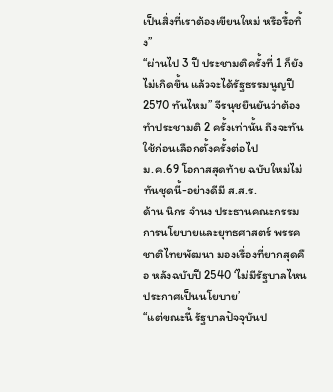เป็นสิ่งที่เราต้องเขียนใหม่ หรือรื้อทิ้ง”
“ผ่านไป 3 ปี ประชามติครั้งที่ 1 ก็ยังไม่เกิดขึ้น แล้วจะได้รัฐธรรมนูญปี 2570 ทันไหม” จีรนุชยืนยันว่าต้องทำประชามติ 2 ครั้งเท่านั้น ถึงจะทันใช้ก่อนเลือกตั้งครั้งต่อไป
ม.ค.69 โอกาสสุดท้าย ฉบับใหม่ไม่ทันชุดนี้-อย่างดีมี ส.ส.ร.
ด้าน นิกร จำนง ประธานคณะกรรมการนโยบายและยุทธศาสตร์ พรรคชาติไทยพัฒนา มองเรื่องที่ยากสุดคือ หลังฉบับปี 2540 ‘ไม่มีรัฐบาลไหนประกาศเป็นนโยบาย’
“แต่ขณะนี้ รัฐบาลปัจจุบันป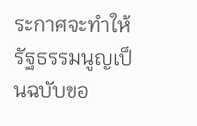ระกาศจะทำให้รัฐธรรมนูญเป็นฉบับขอ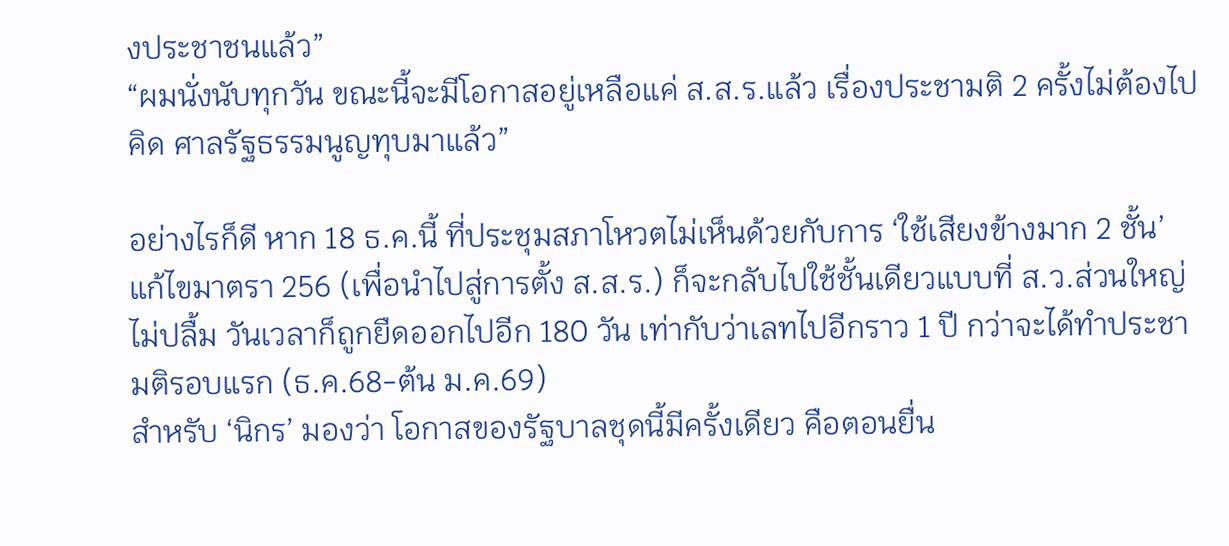งประชาชนแล้ว”
“ผมนั่งนับทุกวัน ขณะนี้จะมีโอกาสอยู่เหลือแค่ ส.ส.ร.แล้ว เรื่องประชามติ 2 ครั้งไม่ต้องไปคิด ศาลรัฐธรรมนูญทุบมาแล้ว”

อย่างไรก็ดี หาก 18 ธ.ค.นี้ ที่ประชุมสภาโหวตไม่เห็นด้วยกับการ ‘ใช้เสียงข้างมาก 2 ชั้น’ แก้ไขมาตรา 256 (เพื่อนำไปสู่การตั้ง ส.ส.ร.) ก็จะกลับไปใช้ชั้นเดียวแบบที่ ส.ว.ส่วนใหญ่ไม่ปลื้ม วันเวลาก็ถูกยืดออกไปอีก 180 วัน เท่ากับว่าเลทไปอีกราว 1 ปี กว่าจะได้ทำประชามติรอบแรก (ธ.ค.68-ต้น ม.ค.69)
สำหรับ ‘นิกร’ มองว่า โอกาสของรัฐบาลชุดนี้มีครั้งเดียว คือตอนยื่น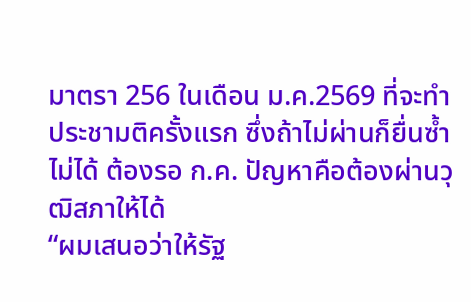มาตรา 256 ในเดือน ม.ค.2569 ที่จะทำประชามติครั้งแรก ซึ่งถ้าไม่ผ่านก็ยื่นซ้ำไม่ได้ ต้องรอ ก.ค. ปัญหาคือต้องผ่านวุฒิสภาให้ได้
“ผมเสนอว่าให้รัฐ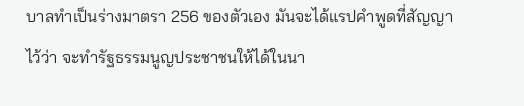บาลทำเป็นร่างมาตรา 256 ของตัวเอง มันจะได้แรปคำพูดที่สัญญาไว้ว่า จะทำรัฐธรรมนูญประชาชนให้ได้ในนา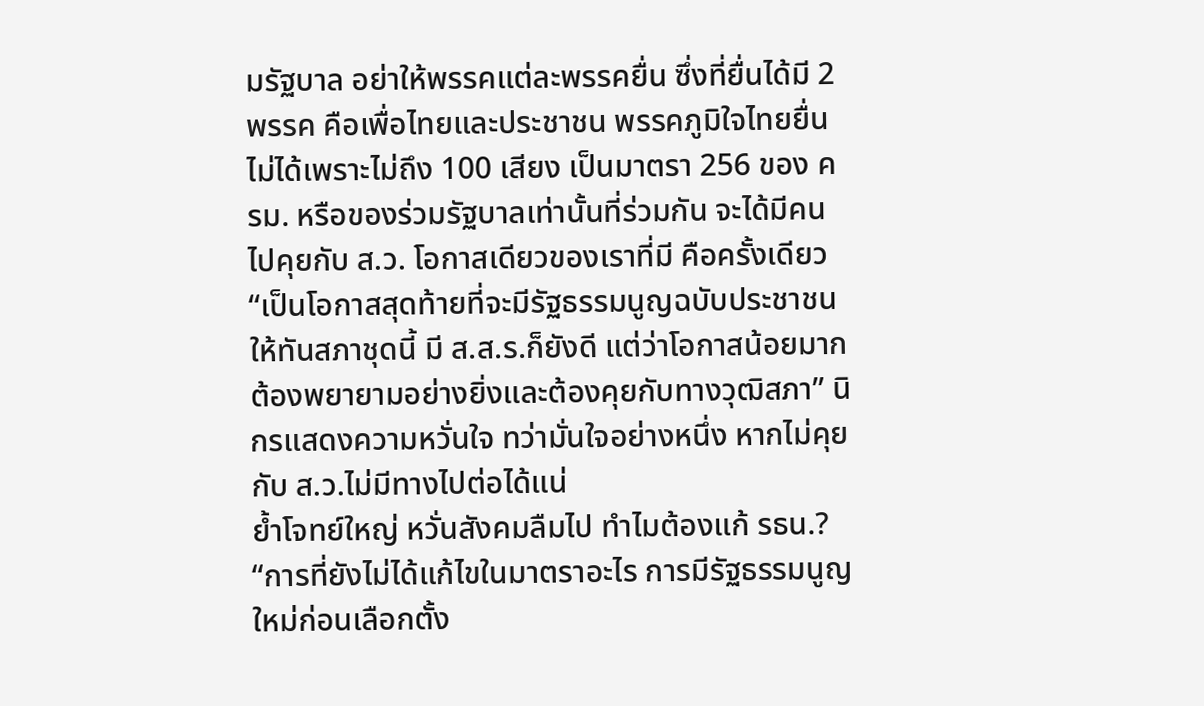มรัฐบาล อย่าให้พรรคแต่ละพรรคยื่น ซึ่งที่ยื่นได้มี 2 พรรค คือเพื่อไทยและประชาชน พรรคภูมิใจไทยยื่นไม่ได้เพราะไม่ถึง 100 เสียง เป็นมาตรา 256 ของ ครม. หรือของร่วมรัฐบาลเท่านั้นที่ร่วมกัน จะได้มีคนไปคุยกับ ส.ว. โอกาสเดียวของเราที่มี คือครั้งเดียว
“เป็นโอกาสสุดท้ายที่จะมีรัฐธรรมนูญฉบับประชาชนให้ทันสภาชุดนี้ มี ส.ส.ร.ก็ยังดี แต่ว่าโอกาสน้อยมาก ต้องพยายามอย่างยิ่งและต้องคุยกับทางวุฒิสภา” นิกรแสดงความหวั่นใจ ทว่ามั่นใจอย่างหนึ่ง หากไม่คุยกับ ส.ว.ไม่มีทางไปต่อได้แน่
ย้ำโจทย์ใหญ่ หวั่นสังคมลืมไป ทำไมต้องแก้ รธน.?
“การที่ยังไม่ได้แก้ไขในมาตราอะไร การมีรัฐธรรมนูญใหม่ก่อนเลือกตั้ง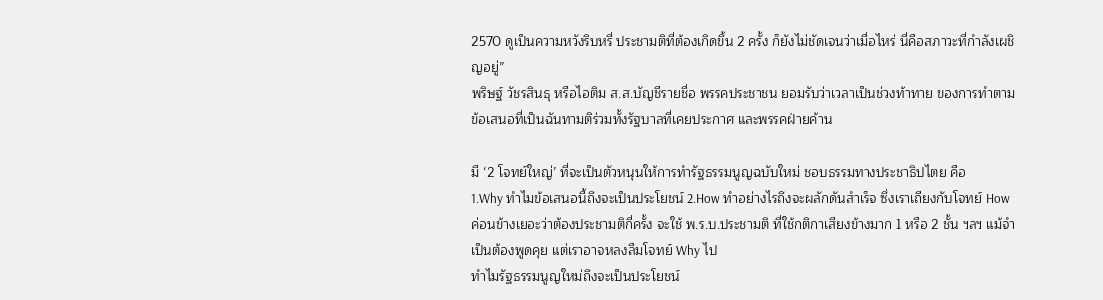2570 ดูเป็นความหวังริบหรี่ ประชามติที่ต้องเกิดขึ้น 2 ครั้ง ก็ยังไม่ชัดเจนว่าเมื่อไหร่ นี่คือสภาวะที่กำลังเผชิญอยู่”
พริษฐ์ วัชรสินธุ หรือไอติม ส.ส.บัญชีรายชื่อ พรรคประชาชน ยอมรับว่าเวลาเป็นช่วงท้าทาย ของการทำตามข้อเสนอที่เป็นฉันทามติร่วมทั้งรัฐบาลที่เคยประกาศ และพรรคฝ่ายค้าน

มี ‘2 โจทย์ใหญ่’ ที่จะเป็นตัวหนุนให้การทำรัฐธรรมนูญฉบับใหม่ ชอบธรรมทางประชาธิปไตย คือ
1.Why ทำไมข้อเสนอนี้ถึงจะเป็นประโยชน์ 2.How ทำอย่างไรถึงจะผลักดันสำเร็จ ซึ่งเราเถียงกับโจทย์ How ค่อนข้างเยอะว่าต้องประชามติกี่ครั้ง จะใช้ พ.ร.บ.ประชามติ ที่ใช้กติกาเสียงข้างมาก 1 หรือ 2 ชั้น ฯลฯ แม้จำเป็นต้องพูดคุย แต่เราอาจหลงลืมโจทย์ Why ไป
ทำไมรัฐธรรมนูญใหม่ถึงจะเป็นประโยชน์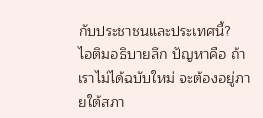กับประชาชนและประเทศนี้?
ไอติมอธิบายลึก ปัญหาคือ ถ้าเราไม่ได้ฉบับใหม่ จะต้องอยู่ภายใต้สภา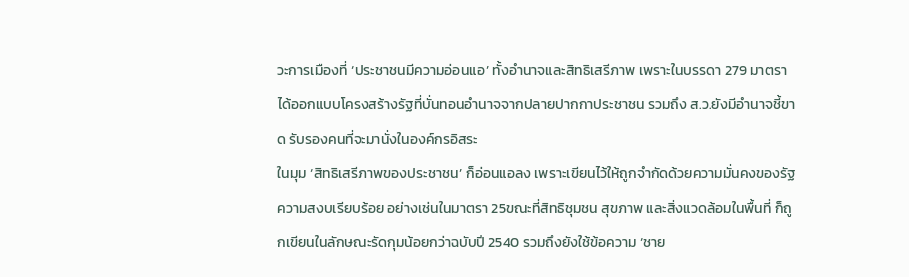วะการเมืองที่ ‘ประชาชนมีความอ่อนแอ’ ทั้งอำนาจและสิทธิเสรีภาพ เพราะในบรรดา 279 มาตรา ได้ออกแบบโครงสร้างรัฐที่บั่นทอนอำนาจจากปลายปากกาประชาชน รวมถึง ส.ว.ยังมีอำนาจชี้ขาด รับรองคนที่จะมานั่งในองค์กรอิสระ
ในมุม ‘สิทธิเสรีภาพของประชาชน’ ก็อ่อนแอลง เพราะเขียนไว้ให้ถูกจำกัดด้วยความมั่นคงของรัฐ ความสงบเรียบร้อย อย่างเช่นในมาตรา 25ขณะที่สิทธิชุมชน สุขภาพ และสิ่งแวดล้อมในพื้นที่ ก็ถูกเขียนในลักษณะรัดกุมน้อยกว่าฉบับปี 2540 รวมถึงยังใช้ข้อความ ‘ชาย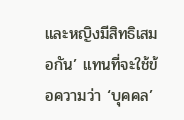และหญิงมีสิทธิเสมอกัน’ แทนที่จะใช้ข้อความว่า ‘บุคคล’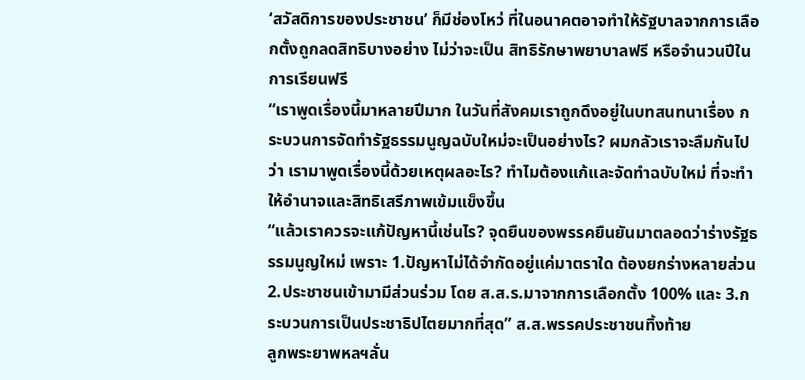‘สวัสดิการของประชาชน’ ก็มีช่องโหว่ ที่ในอนาคตอาจทำให้รัฐบาลจากการเลือกตั้งถูกลดสิทธิบางอย่าง ไม่ว่าจะเป็น สิทธิรักษาพยาบาลฟรี หรือจำนวนปีในการเรียนฟรี
“เราพูดเรื่องนี้มาหลายปีมาก ในวันที่สังคมเราถูกดึงอยู่ในบทสนทนาเรื่อง กระบวนการจัดทำรัฐธรรมนูญฉบับใหม่จะเป็นอย่างไร? ผมกลัวเราจะลืมกันไปว่า เรามาพูดเรื่องนี้ด้วยเหตุผลอะไร? ทำไมต้องแก้และจัดทำฉบับใหม่ ที่จะทำให้อำนาจและสิทธิเสรีภาพเข้มแข็งขึ้น
“แล้วเราควรจะแก้ปัญหานี้เช่นไร? จุดยืนของพรรคยืนยันมาตลอดว่าร่างรัฐธรรมนูญใหม่ เพราะ 1.ปัญหาไม่ได้จำกัดอยู่แค่มาตราใด ต้องยกร่างหลายส่วน 2.ประชาชนเข้ามามีส่วนร่วม โดย ส.ส.ร.มาจากการเลือกตั้ง 100% และ 3.กระบวนการเป็นประชาธิปไตยมากที่สุด” ส.ส.พรรคประชาชนทิ้งท้าย
ลูกพระยาพหลฯลั่น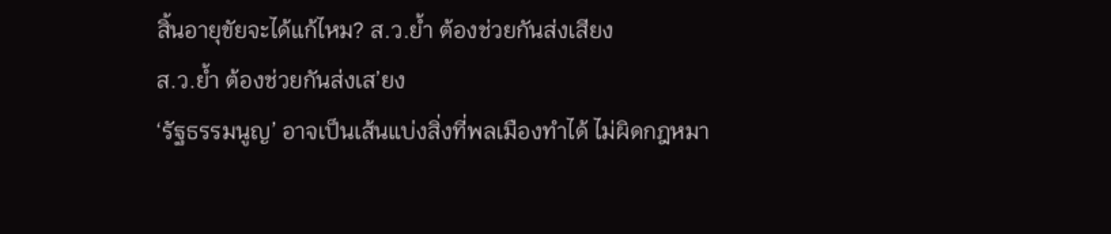สิ้นอายุขัยจะได้แก้ไหม? ส.ว.ย้ำ ต้องช่วยกันส่งเสียง
ส.ว.ย้ำ ต้องช่วยกันส่งเส’ยง
‘รัฐธรรมนูญ’ อาจเป็นเส้นแบ่งสิ่งที่พลเมืองทำได้ ไม่ผิดกฎหมา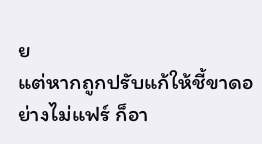ย
แต่หากถูกปรับแก้ให้ชี้ขาดอย่างไม่แฟร์ ก็อา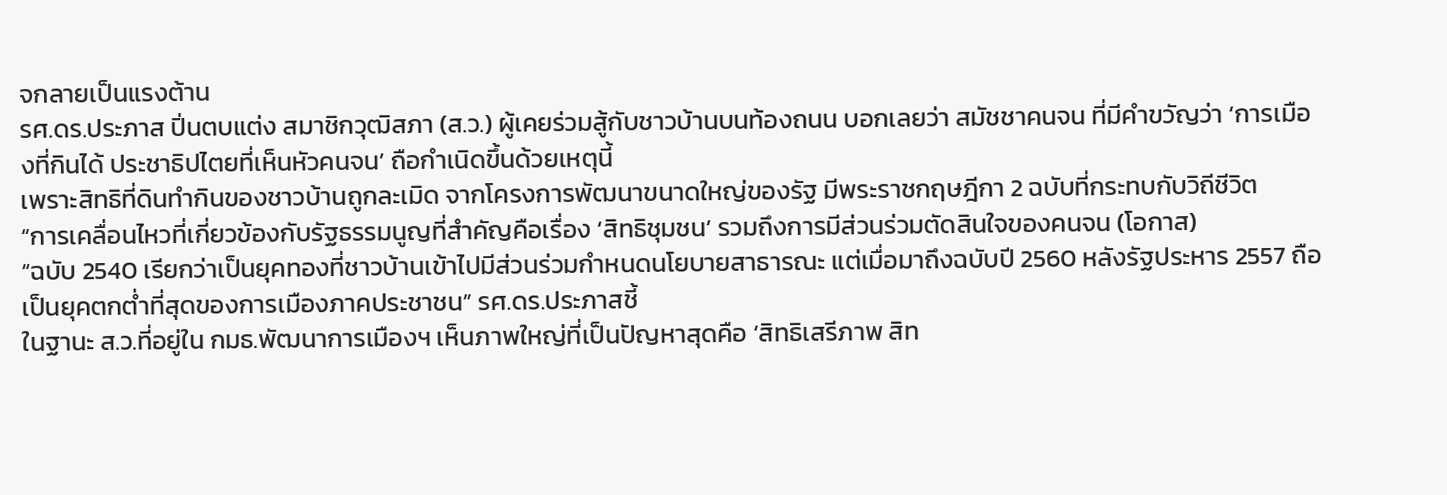จกลายเป็นแรงต้าน
รศ.ดร.ประภาส ปิ่นตบแต่ง สมาชิกวุฒิสภา (ส.ว.) ผู้เคยร่วมสู้กับชาวบ้านบนท้องถนน บอกเลยว่า สมัชชาคนจน ที่มีคำขวัญว่า ‘การเมืองที่กินได้ ประชาธิปไตยที่เห็นหัวคนจน’ ถือกำเนิดขึ้นด้วยเหตุนี้
เพราะสิทธิที่ดินทำกินของชาวบ้านถูกละเมิด จากโครงการพัฒนาขนาดใหญ่ของรัฐ มีพระราชกฤษฎีกา 2 ฉบับที่กระทบกับวิถีชีวิต
“การเคลื่อนไหวที่เกี่ยวข้องกับรัฐธรรมนูญที่สำคัญคือเรื่อง ‘สิทธิชุมชน’ รวมถึงการมีส่วนร่วมตัดสินใจของคนจน (โอกาส)
“ฉบับ 2540 เรียกว่าเป็นยุคทองที่ชาวบ้านเข้าไปมีส่วนร่วมกำหนดนโยบายสาธารณะ แต่เมื่อมาถึงฉบับปี 2560 หลังรัฐประหาร 2557 ถือเป็นยุคตกต่ำที่สุดของการเมืองภาคประชาชน” รศ.ดร.ประภาสชี้
ในฐานะ ส.ว.ที่อยู่ใน กมธ.พัฒนาการเมืองฯ เห็นภาพใหญ่ที่เป็นปัญหาสุดคือ ‘สิทธิเสรีภาพ สิท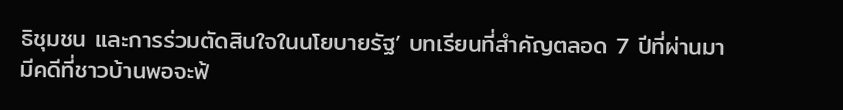ธิชุมชน และการร่วมตัดสินใจในนโยบายรัฐ’ บทเรียนที่สำคัญตลอด 7 ปีที่ผ่านมา มีคดีที่ชาวบ้านพอจะฟ้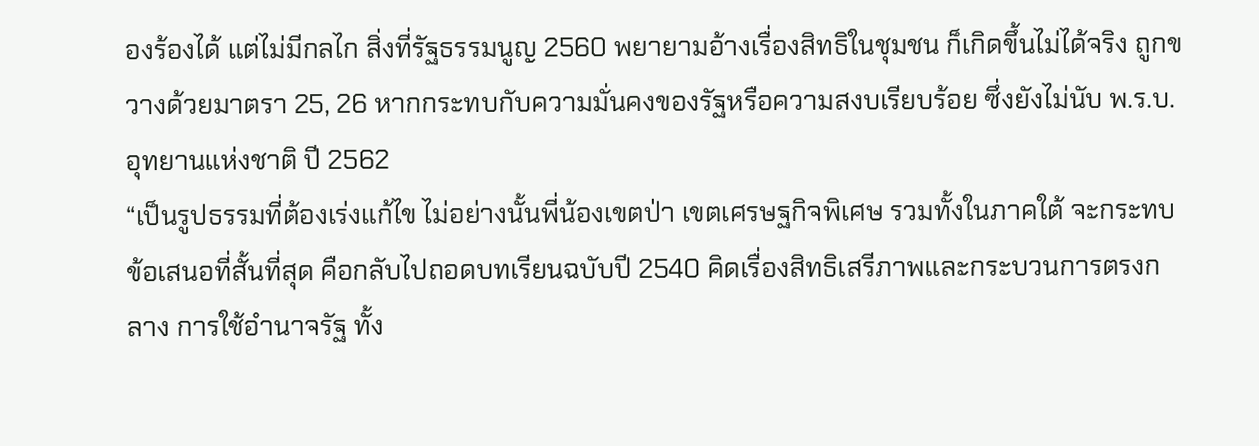องร้องได้ แต่ไม่มีกลไก สิ่งที่รัฐธรรมนูญ 2560 พยายามอ้างเรื่องสิทธิในชุมชน ก็เกิดขึ้นไม่ได้จริง ถูกขวางด้วยมาตรา 25, 26 หากกระทบกับความมั่นคงของรัฐหรือความสงบเรียบร้อย ซึ่งยังไม่นับ พ.ร.บ.อุทยานแห่งชาติ ปี 2562
“เป็นรูปธรรมที่ต้องเร่งแก้ไข ไม่อย่างนั้นพี่น้องเขตป่า เขตเศรษฐกิจพิเศษ รวมทั้งในภาคใต้ จะกระทบ ข้อเสนอที่สั้นที่สุด คือกลับไปถอดบทเรียนฉบับปี 2540 คิดเรื่องสิทธิเสรีภาพและกระบวนการตรงกลาง การใช้อำนาจรัฐ ทั้ง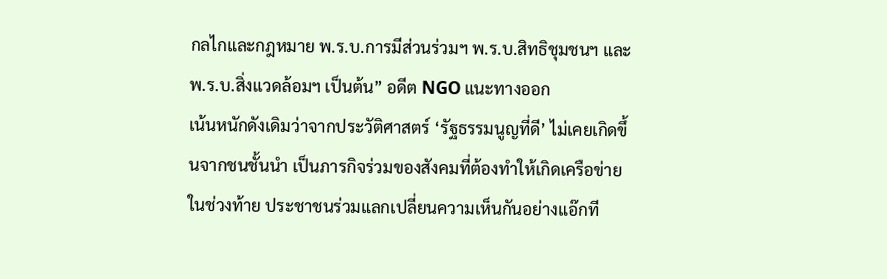กลไกและกฎหมาย พ.ร.บ.การมีส่วนร่วมฯ พ.ร.บ.สิทธิชุมชนฯ และ พ.ร.บ.สิ่งแวดล้อมฯ เป็นต้น” อดีต NGO แนะทางออก
เน้นหนักดังเดิมว่าจากประวัติศาสตร์ ‘รัฐธรรมนูญที่ดี’ ไม่เคยเกิดขึ้นจากชนชั้นนำ เป็นภารกิจร่วมของสังคมที่ต้องทำให้เกิดเครือข่าย
ในช่วงท้าย ประชาชนร่วมแลกเปลี่ยนความเห็นกันอย่างแอ๊กที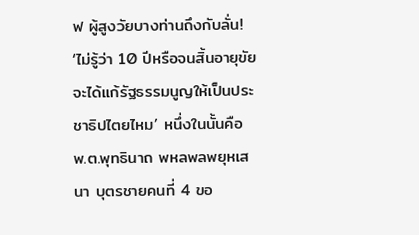ฟ ผู้สูงวัยบางท่านถึงกับลั่น! ‘ไม่รู้ว่า 10 ปีหรือจนสิ้นอายุขัย จะได้แก้รัฐธรรมนูญให้เป็นประชาธิปไตยไหม’ หนึ่งในนั้นคือ พ.ต.พุทธินาถ พหลพลพยุหเสนา บุตรชายคนที่ 4 ขอ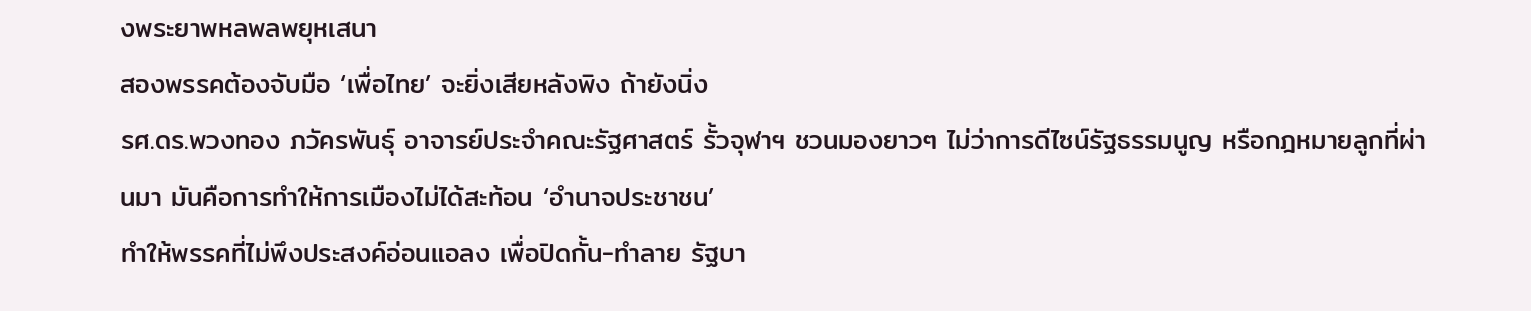งพระยาพหลพลพยุหเสนา
สองพรรคต้องจับมือ ‘เพื่อไทย’ จะยิ่งเสียหลังพิง ถ้ายังนิ่ง
รศ.ดร.พวงทอง ภวัครพันธุ์ อาจารย์ประจำคณะรัฐศาสตร์ รั้วจุฬาฯ ชวนมองยาวๆ ไม่ว่าการดีไซน์รัฐธรรมนูญ หรือกฎหมายลูกที่ผ่านมา มันคือการทำให้การเมืองไม่ได้สะท้อน ‘อำนาจประชาชน’
ทำให้พรรคที่ไม่พึงประสงค์อ่อนแอลง เพื่อปิดกั้น-ทำลาย รัฐบา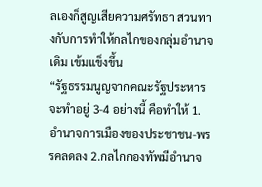ลเองก็สูญเสียความศรัทธา สวนทางกับการทำให้กลไกของกลุ่มอำนาจเดิม เข้มแข็งขึ้น
“รัฐธรรมนูญจากคณะรัฐประหารจะทำอยู่ 3-4 อย่างนี้ คือทำให้ 1.อำนาจการเมืองของประชาชน-พรรคลดลง 2.กลไกกองทัพมีอำนาจ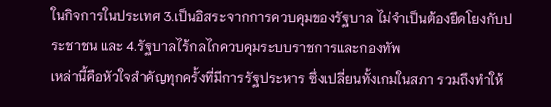ในกิจการในประเทศ 3.เป็นอิสระจากการควบคุมของรัฐบาล ไม่จำเป็นต้องยึดโยงกับประชาชน และ 4.รัฐบาลไร้กลไกควบคุมระบบราชการและกองทัพ
เหล่านี้คือหัวใจสำคัญทุกครั้งที่มีการรัฐประหาร ซึ่งเปลี่ยนทั้งเกมในสภา รวมถึงทำให้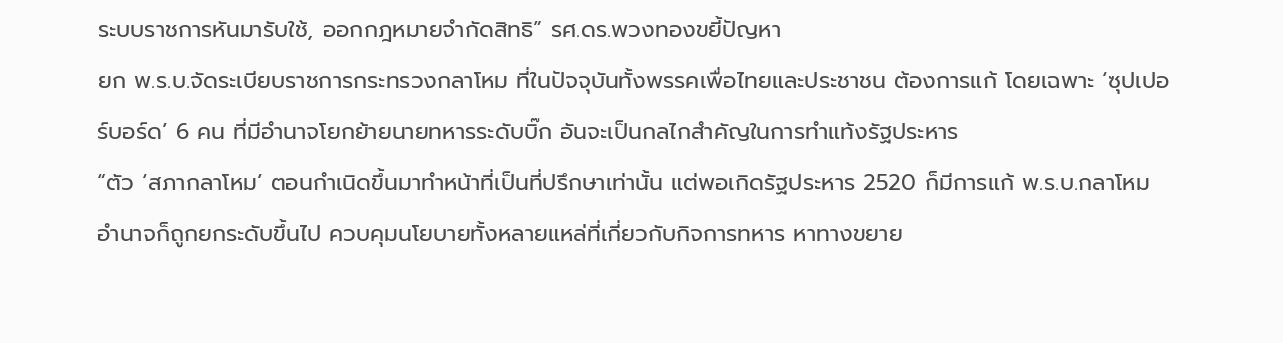ระบบราชการหันมารับใช้, ออกกฎหมายจำกัดสิทธิ” รศ.ดร.พวงทองขยี้ปัญหา
ยก พ.ร.บ.จัดระเบียบราชการกระทรวงกลาโหม ที่ในปัจจุบันทั้งพรรคเพื่อไทยและประชาชน ต้องการแก้ โดยเฉพาะ ‘ซุปเปอร์บอร์ด’ 6 คน ที่มีอำนาจโยกย้ายนายทหารระดับบิ๊ก อันจะเป็นกลไกสำคัญในการทำแท้งรัฐประหาร
“ตัว ‘สภากลาโหม’ ตอนกำเนิดขึ้นมาทำหน้าที่เป็นที่ปรึกษาเท่านั้น แต่พอเกิดรัฐประหาร 2520 ก็มีการแก้ พ.ร.บ.กลาโหม อำนาจก็ถูกยกระดับขึ้นไป ควบคุมนโยบายทั้งหลายแหล่ที่เกี่ยวกับกิจการทหาร หาทางขยาย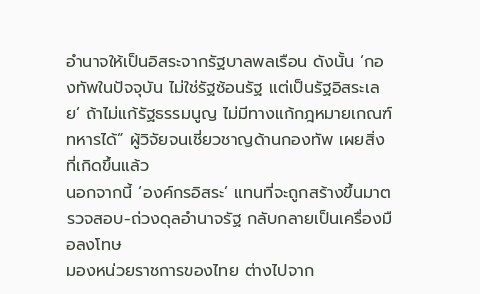อำนาจให้เป็นอิสระจากรัฐบาลพลเรือน ดังนั้น ‘กองทัพในปัจจุบัน ไม่ใช่รัฐซ้อนรัฐ แต่เป็นรัฐอิสระเลย’ ถ้าไม่แก้รัฐธรรมนูญ ไม่มีทางแก้กฎหมายเกณฑ์ทหารได้” ผู้วิจัยจนเชี่ยวชาญด้านกองทัพ เผยสิ่งที่เกิดขึ้นแล้ว
นอกจากนี้ ‘องค์กรอิสระ’ แทนที่จะถูกสร้างขึ้นมาตรวจสอบ-ถ่วงดุลอำนาจรัฐ กลับกลายเป็นเครื่องมือลงโทษ
มองหน่วยราชการของไทย ต่างไปจาก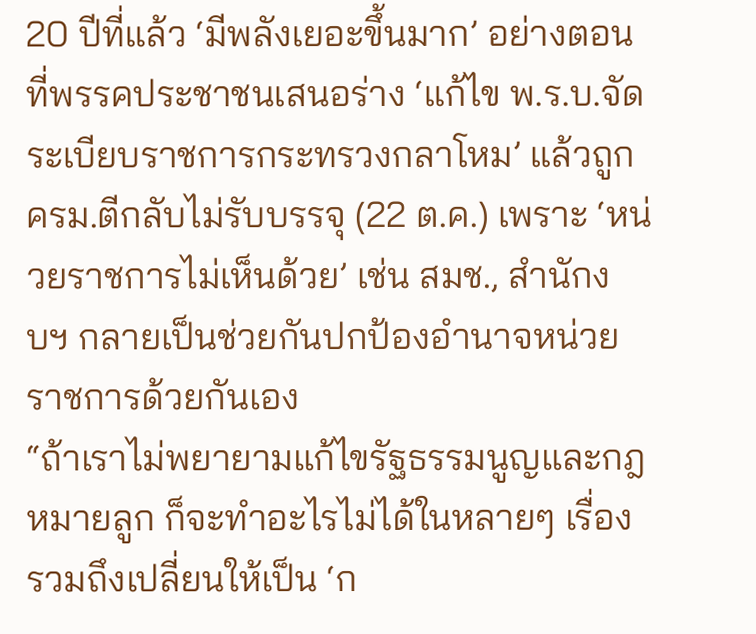20 ปีที่แล้ว ‘มีพลังเยอะขึ้นมาก’ อย่างตอนที่พรรคประชาชนเสนอร่าง ‘แก้ไข พ.ร.บ.จัดระเบียบราชการกระทรวงกลาโหม’ แล้วถูก ครม.ตีกลับไม่รับบรรจุ (22 ต.ค.) เพราะ ‘หน่วยราชการไม่เห็นด้วย’ เช่น สมช., สำนักงบฯ กลายเป็นช่วยกันปกป้องอำนาจหน่วยราชการด้วยกันเอง
“ถ้าเราไม่พยายามแก้ไขรัฐธรรมนูญและกฎหมายลูก ก็จะทำอะไรไม่ได้ในหลายๆ เรื่อง รวมถึงเปลี่ยนให้เป็น ‘ก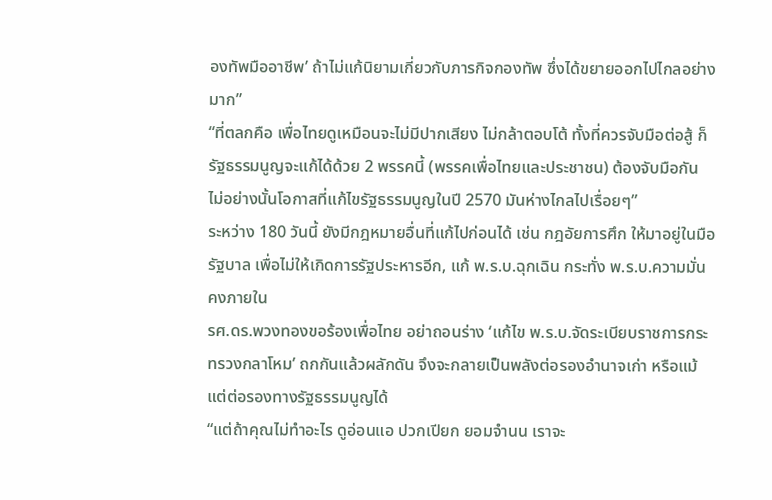องทัพมืออาชีพ’ ถ้าไม่แก้นิยามเกี่ยวกับภารกิจกองทัพ ซึ่งได้ขยายออกไปไกลอย่างมาก”
“ที่ตลกคือ เพื่อไทยดูเหมือนจะไม่มีปากเสียง ไม่กล้าตอบโต้ ทั้งที่ควรจับมือต่อสู้ ก็รัฐธรรมนูญจะแก้ได้ด้วย 2 พรรคนี้ (พรรคเพื่อไทยและประชาชน) ต้องจับมือกัน ไม่อย่างนั้นโอกาสที่แก้ไขรัฐธรรมนูญในปี 2570 มันห่างไกลไปเรื่อยๆ”
ระหว่าง 180 วันนี้ ยังมีกฎหมายอื่นที่แก้ไปก่อนได้ เช่น กฎอัยการศึก ให้มาอยู่ในมือรัฐบาล เพื่อไม่ให้เกิดการรัฐประหารอีก, แก้ พ.ร.บ.ฉุกเฉิน กระทั่ง พ.ร.บ.ความมั่นคงภายใน
รศ.ดร.พวงทองขอร้องเพื่อไทย อย่าถอนร่าง ‘แก้ไข พ.ร.บ.จัดระเบียบราชการกระทรวงกลาโหม’ ถกกันแล้วผลักดัน จึงจะกลายเป็นพลังต่อรองอำนาจเก่า หรือแม้แต่ต่อรองทางรัฐธรรมนูญได้
“แต่ถ้าคุณไม่ทำอะไร ดูอ่อนแอ ปวกเปียก ยอมจำนน เราจะ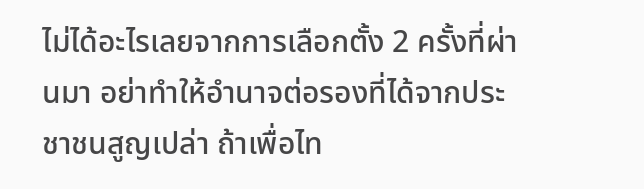ไม่ได้อะไรเลยจากการเลือกตั้ง 2 ครั้งที่ผ่านมา อย่าทำให้อำนาจต่อรองที่ได้จากประชาชนสูญเปล่า ถ้าเพื่อไท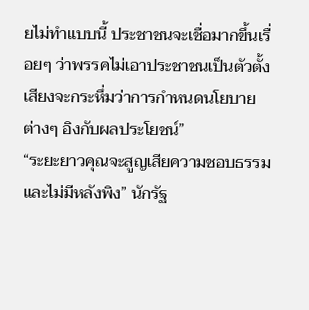ยไม่ทำแบบนี้ ประชาชนจะเชื่อมากขึ้นเรื่อยๆ ว่าพรรคไม่เอาประชาชนเป็นตัวตั้ง เสียงจะกระหึ่มว่าการกำหนดนโยบายต่างๆ อิงกับผลประโยชน์”
“ระยะยาวคุณจะสูญเสียความชอบธรรม และไม่มีหลังพิง” นักรัฐ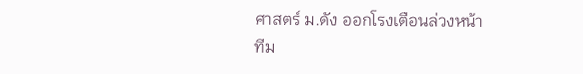ศาสตร์ ม.ดัง ออกโรงเตือนล่วงหน้า
ทีม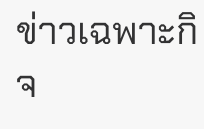ข่าวเฉพาะกิจ